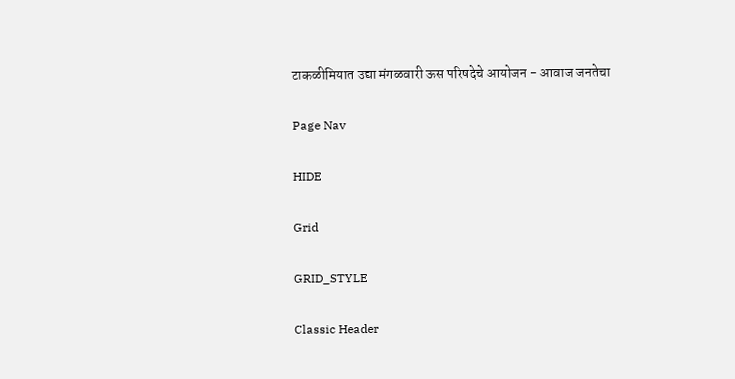टाकळीमियात उद्या मंगळवारी ऊस परिषदेचे आयोजन - आवाज जनतेचा

Page Nav

HIDE

Grid

GRID_STYLE

Classic Header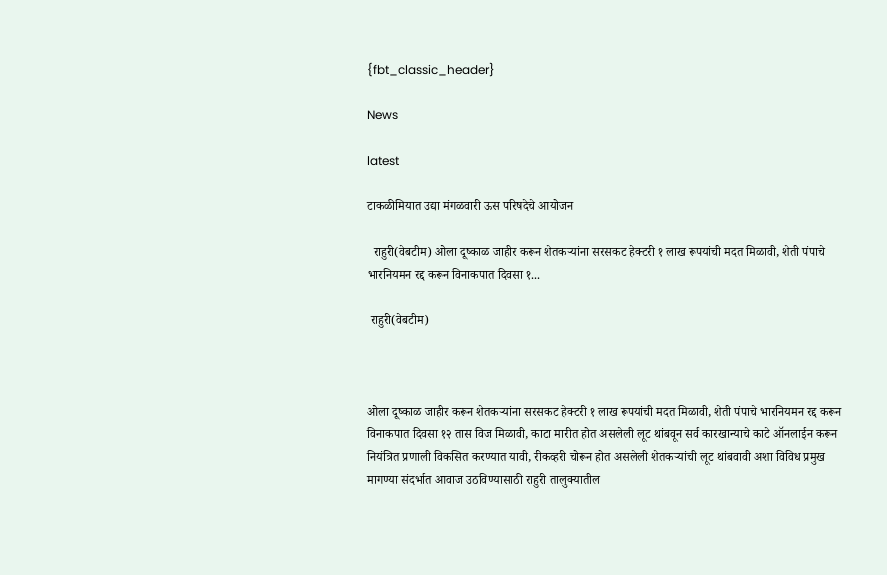{fbt_classic_header}

News

latest

टाकळीमियात उद्या मंगळवारी ऊस परिषदेचे आयोजन

  राहुरी(वेबटीम) ओला दूष्काळ जाहीर करून शेतकऱ्यांना सरसकट हेक्टरी १ लाख रूपयांची मदत मिळावी, शेती पंपाचे भारनियमन रद्द करून विनाकपात दिवसा १...

 राहुरी(वेबटीम)



ओला दूष्काळ जाहीर करून शेतकऱ्यांना सरसकट हेक्टरी १ लाख रूपयांची मदत मिळावी, शेती पंपाचे भारनियमन रद्द करून विनाकपात दिवसा १२ तास विज मिळावी, काटा मारीत होत असलेली लूट थांबवून सर्व कारखान्याचे काटे ऑनलाईन करून नियंत्रित प्रणाली विकसित करण्यात यावी, रीकव्हरी चोरून होत असलेली शेतकऱ्यांची लूट थांबवावी अशा विविध प्रमुख मागण्या संदर्भात आवाज उठविण्यासाठी राहुरी तालुक्यातील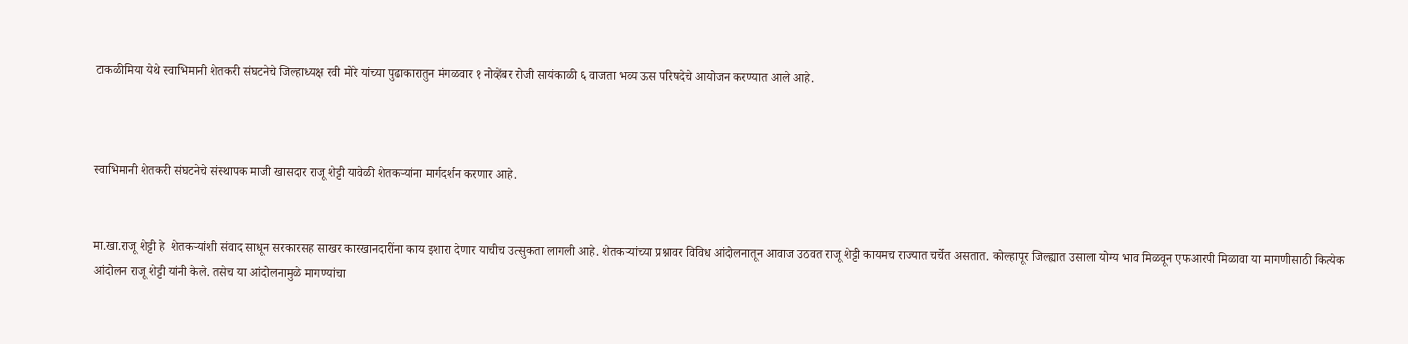टाकळीमिया येथे स्वाभिमानी शेतकरी संघटनेचे जिल्हाध्यक्ष रवी मोरे यांच्या पुढाकारातुन मंगळवार १ नोव्हेंबर रोजी सायंकाळी ६ वाजता भव्य ऊस परिषदेचे आयोजन करण्यात आले आहे.



स्वाभिमानी शेतकरी संघटनेचे संस्थापक माजी खासदार राजू शेट्टी यावेळी शेतकऱ्यांना मार्गदर्शन करणार आहे.


मा.खा.राजू शेट्टी हे  शेतकऱ्यांशी संवाद साधून सरकारसह साखर कारखानदारींना काय इशारा देणार याचीच उत्सुकता लागली आहे. शेतकऱ्यांच्या प्रश्नावर विविध आंदोलनातून आवाज उठवत राजू शेट्टी कायमच राज्यात चर्चेत असतात. कोल्हापूर जिल्ह्यात उसाला योग्य भाव मिळवून एफआरपी मिळावा या मागणीसाठी कित्येक आंदोलन राजू शेट्टी यांनी केले. तसेच या आंदोलनामुळे मागण्यांचा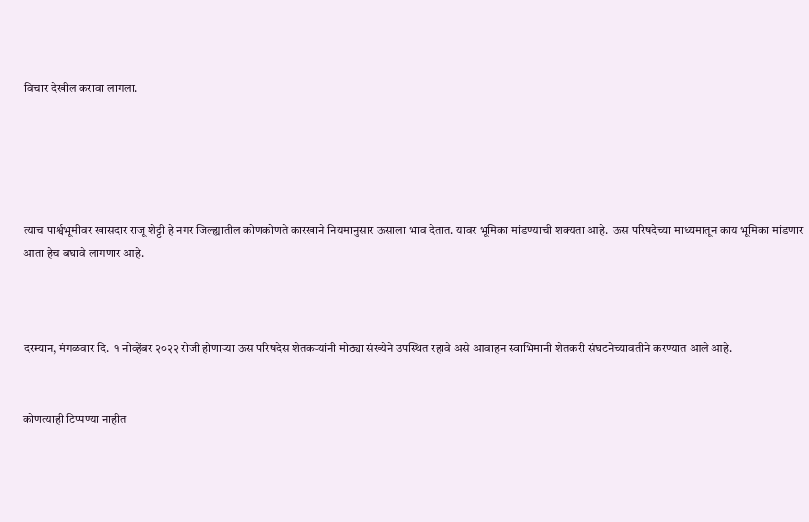विचार देखील करावा लागला.





त्याच पार्श्वभूमीवर खासदार राजू शेट्टी हे नगर जिल्ह्यातील कोणकोणते कारखाने नियमानुसार ऊसाला भाव देतात. यावर भूमिका मांडण्याची शक्यता आहे.  ऊस परिषदेच्या माध्यमातून काय भूमिका मांडणार आता हेच बघावे लागणार आहे.



दरम्यान, मंगळवार दि.  १ नोव्हेंबर २०२२ रोजी होणाऱ्या ऊस परिषदेस शेतकऱ्यांनी मोठ्या संख्येने उपस्थित रहावे असे आवाहन स्वाभिमानी शेतकरी संघटनेच्यावतीने करण्यात आले आहे.


कोणत्याही टिप्पण्‍या नाहीत